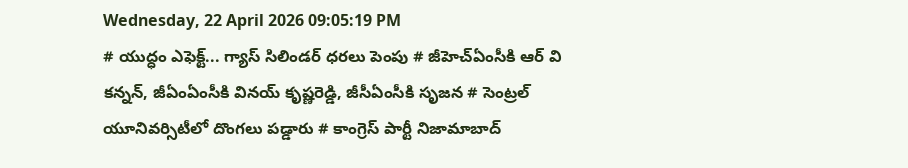Wednesday, 22 April 2026 09:05:19 PM
# యుద్ధం ఎఫెక్ట్... గ్యాస్ సిలిండర్ ధరలు పెంపు # జీహెచ్ఏంసీకి ఆర్ వి కన్నన్, జీఏంఏంసీకి వినయ్ కృష్ణరెడ్డి, జీసీఏంసీకి సృజన # సెంట్రల్ యూనివర్సిటీలో దొంగలు పడ్డారు # కాంగ్రెస్ పార్టీ నిజామాబాద్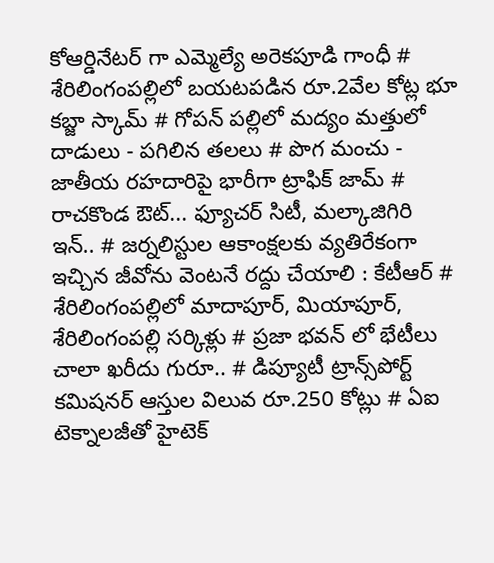కోఆర్డినేటర్ గా ఎమ్మెల్యే అరెకపూడి గాంధీ # శేరిలింగంపల్లిలో బయటపడిన రూ.2వేల కోట్ల భూ కబ్జా స్కామ్ # గోపన్ పల్లిలో మద్యం మత్తులో దాడులు - పగిలిన తలలు # పొగ మంచు - జాతీయ రహదారిపై భారీగా ట్రాఫిక్ జామ్ # రాచకొండ ఔట్... ఫ్యూచర్ సిటీ, మల్కాజిగిరి ఇన్.. # జర్నలిస్టుల ఆకాంక్షలకు వ్యతిరేకంగా ఇచ్చిన జీవోను వెంటనే రద్దు చేయాలి : కేటీఆర్ # శేరిలింగంపల్లిలో మాదాపూర్, మియాపూర్, శేరిలింగంపల్లి సర్కిళ్లు # ప్రజా భవన్ లో భేటీలు చాలా ఖరీదు గురూ.. # డిప్యూటీ ట్రాన్స్‌పోర్ట్ కమిషనర్ ఆస్తుల విలువ రూ.250 కోట్లు # ఏఐ టెక్నాలజీతో హైటెక్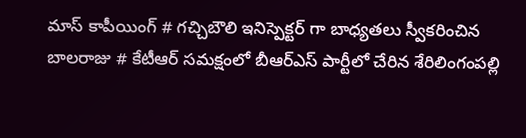మాస్ కాపీయింగ్ # గచ్చిబౌలి ఇనిస్పెక్టర్ గా బాధ్యతలు స్వీకరించిన బాలరాజు # కేటీఆర్ సమక్షంలో బీఆర్ఎస్ పార్టీలో చేరిన శేరిలింగంపల్లి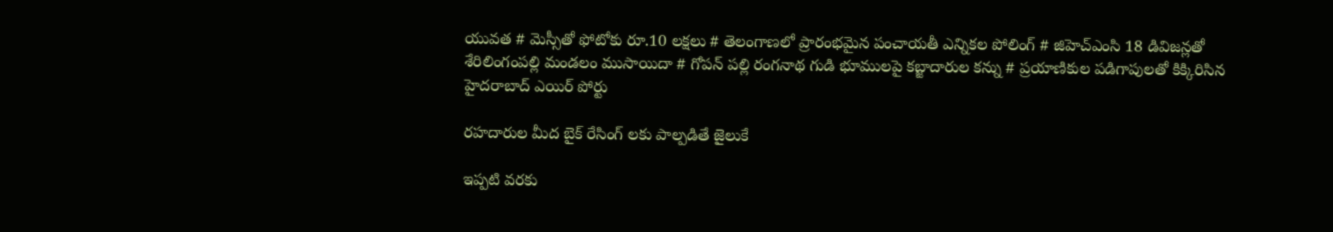యువత # మెస్సీతో ఫోటోకు రూ.10 లక్షలు # తెలంగాణలో ప్రారంభమైన పంచాయతీ ఎన్నికల పోలింగ్‌ # జిహెచ్ఎంసి 18 డివిజన్లతో శేరిలింగంపల్లి మండలం ముసాయిదా # గోపన్ పల్లి రంగనాథ గుడి భూములపై కబ్జాదారుల కన్ను # ప్రయాణికుల పడిగాపులతో కిక్కిరిసిన హైదరాబాద్ ఎయిర్ పోర్టు

రహదారుల మీద బైక్ రేసింగ్ లకు పాల్పడితే జైలుకే

ఇప్పటి వరకు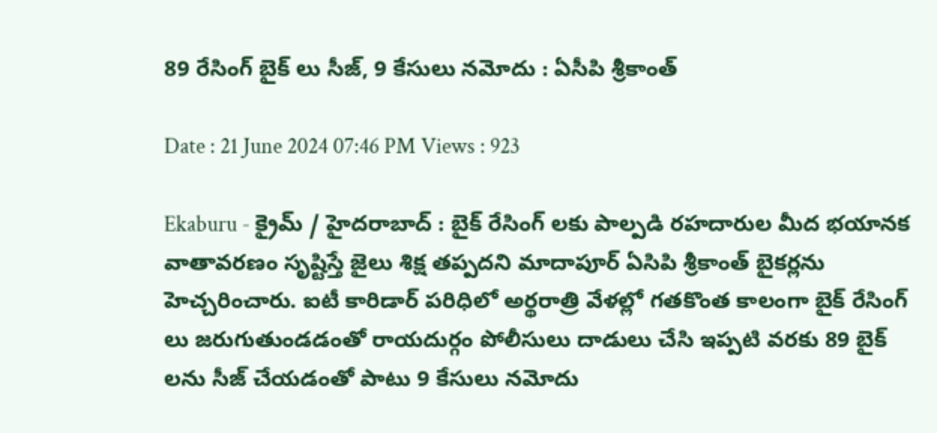89 రేసింగ్ బైక్ లు సీజ్, 9 కేసులు నమోదు : ఏసీపి శ్రీకాంత్

Date : 21 June 2024 07:46 PM Views : 923

Ekaburu - క్రైమ్ / హైదరాబాద్ : బైక్ రేసింగ్ లకు పాల్పడి రహదారుల మీద భయానక వాతావరణం సృష్టిస్తే జైలు శిక్ష తప్పదని మాదాపూర్ ఏసిపి శ్రీకాంత్ బైకర్లను హెచ్చరించారు. ఐటీ కారిడార్ పరిధిలో అర్థరాత్రి వేళల్లో గతకొంత కాలంగా బైక్ రేసింగ్ లు జరుగుతుండడంతో రాయదుర్గం పోలీసులు దాడులు చేసి ఇప్పటి వరకు 89 బైక్ లను సీజ్ చేయడంతో పాటు 9 కేసులు నమోదు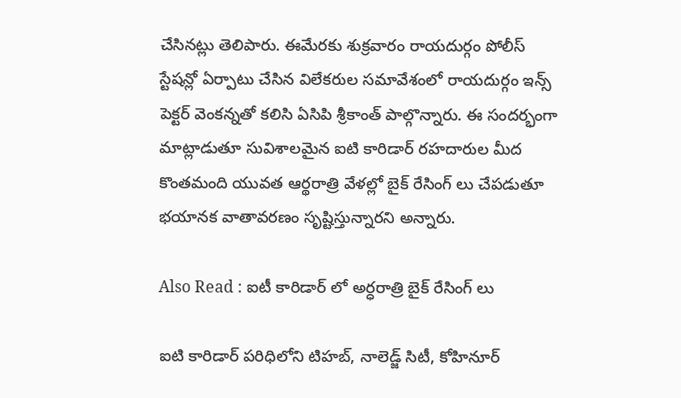చేసినట్లు తెలిపారు. ఈమేరకు శుక్రవారం రాయదుర్గం పోలీస్ స్టేషన్లో ఏర్పాటు చేసిన విలేకరుల సమావేశంలో రాయదుర్గం ఇన్స్ పెక్టర్ వెంకన్నతో కలిసి ఏసిపి శ్రీకాంత్ పాల్గొన్నారు. ఈ సందర్భంగా మాట్లాడుతూ సువిశాలమైన ఐటి కారిడార్ రహదారుల మీద కొంతమంది యువత ఆర్థరాత్రి వేళల్లో బైక్ రేసింగ్ లు చేపడుతూ భయానక వాతావరణం సృష్టిస్తున్నారని అన్నారు.

Also Read : ఐటీ కారిడార్ లో అర్ధరాత్రి బైక్ రేసింగ్ లు

ఐటి కారిడార్ పరిధిలోని టిహబ్, నాలెడ్జ్ సిటీ, కోహినూర్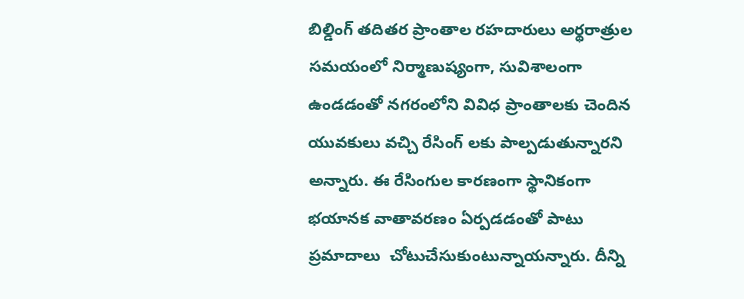బిల్డింగ్ తదితర ప్రాంతాల రహదారులు అర్థరాత్రుల సమయంలో నిర్మాణుష్యంగా, సువిశాలంగా ఉండడంతో నగరంలోని వివిధ ప్రాంతాలకు చెందిన యువకులు వచ్చి రేసింగ్ లకు పాల్పడుతున్నారని అన్నారు. ఈ రేసింగుల కారణంగా స్థానికంగా భయానక వాతావరణం ఏర్పడడంతో పాటు ప్రమాదాలు  చోటుచేసుకుంటున్నాయన్నారు. దీన్ని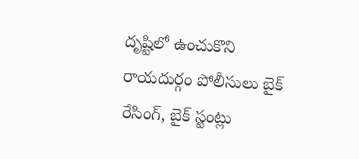దృష్టిలో ఉంచుకొని రాయదుర్గం పోలీసులు బైక్ రేసింగ్, బైక్ స్టంట్లు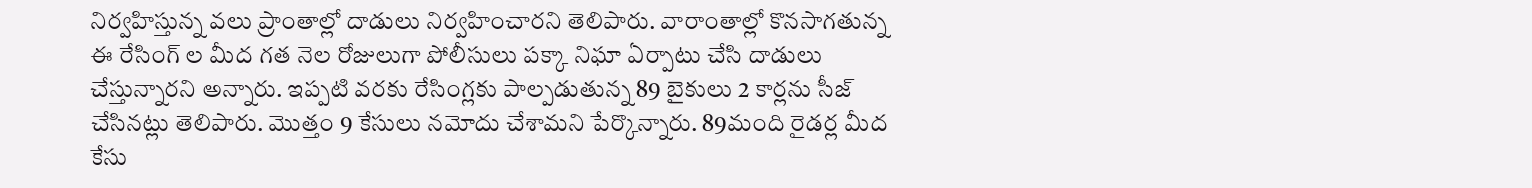నిర్వహిస్తున్న వలు ప్రాంతాల్లో దాడులు నిర్వహించారని తెలిపారు. వారాంతాల్లో కొనసాగతున్న ఈ రేసింగ్ ల మీద గత నెల రోజులుగా పోలీసులు పక్కా నిఘా ఏర్పాటు చేసి దాడులు చేస్తున్నారని అన్నారు. ఇప్పటి వరకు రేసింగ్లకు పాల్పడుతున్న 89 బైకులు 2 కార్లను సీజ్ చేసినట్లు తెలిపారు. మొత్తం 9 కేసులు నమోదు చేశామని పేర్కొన్నారు. 89మంది రైడర్ల మీద కేసు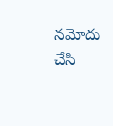నమోదు చేసి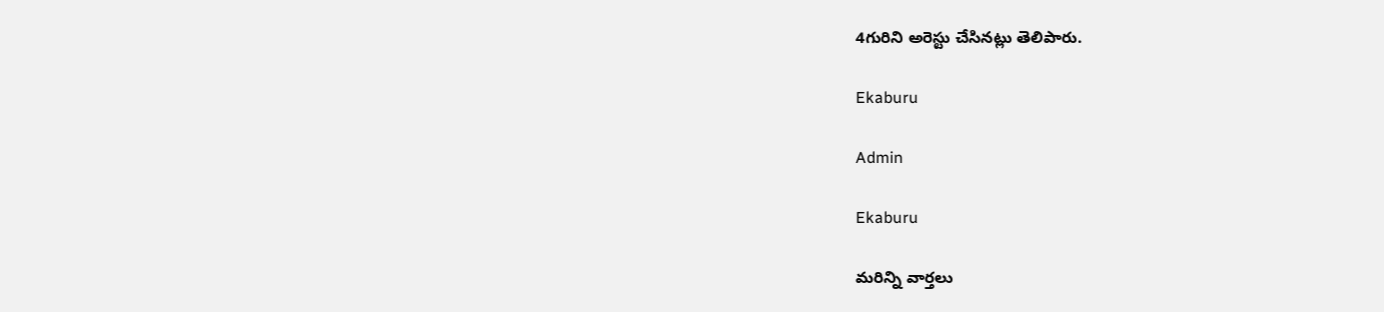4గురిని అరెస్టు చేసినట్లు తెలిపారు.

Ekaburu

Admin

Ekaburu

మరిన్ని వార్తలు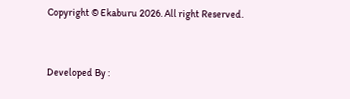Copyright © Ekaburu 2026. All right Reserved.



Developed By :